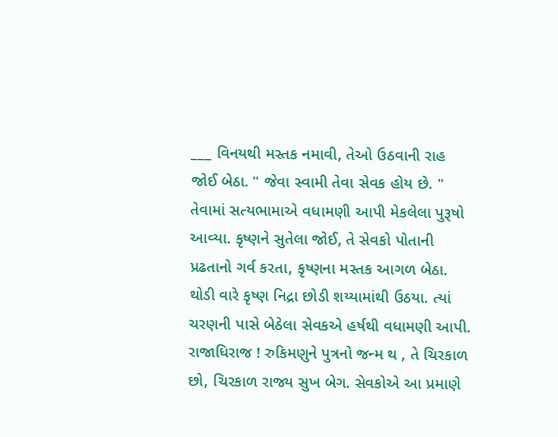___ વિનયથી મસ્તક નમાવી, તેઓ ઉઠવાની રાહ જોઈ બેઠા. " જેવા સ્વામી તેવા સેવક હોય છે. " તેવામાં સત્યભામાએ વધામણી આપી મેકલેલા પુરૂષો આવ્યા. કૃષ્ણને સુતેલા જોઈ, તે સેવકો પોતાની પ્રઢતાનો ગર્વ કરતા, કૃષ્ણના મસ્તક આગળ બેઠા. થોડી વારે કૃષ્ણ નિદ્રા છોડી શય્યામાંથી ઉઠયા. ત્યાં ચરણની પાસે બેઠેલા સેવકએ હર્ષથી વધામણી આપી. રાજાધિરાજ ! રુકિમણુને પુત્રનો જન્મ થ , તે ચિરકાળ છો, ચિરકાળ રાજ્ય સુખ બેગ. સેવકોએ આ પ્રમાણે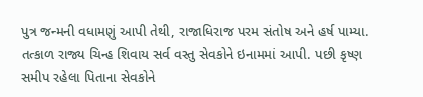પુત્ર જન્મની વધામણું આપી તેથી, રાજાધિરાજ પરમ સંતોષ અને હર્ષ પામ્યા. તત્કાળ રાજ્ય ચિન્હ શિવાય સર્વ વસ્તુ સેવકોને ઇનામમાં આપી. પછી કૃષ્ણ સમીપ રહેલા પિતાના સેવકોને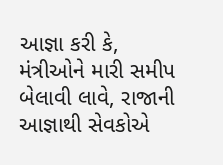આજ્ઞા કરી કે, મંત્રીઓને મારી સમીપ બેલાવી લાવે, રાજાની આજ્ઞાથી સેવકોએ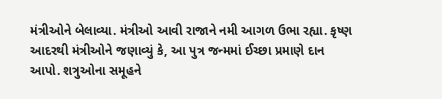મંત્રીઓને બેલાવ્યા. મંત્રીઓ આવી રાજાને નમી આગળ ઉભા રહ્યા. કૃષ્ણ આદરથી મંત્રીઓને જણાવ્યું કે, આ પુત્ર જન્મમાં ઈચ્છા પ્રમાણે દાન આપો. શત્રુઓના સમૂહને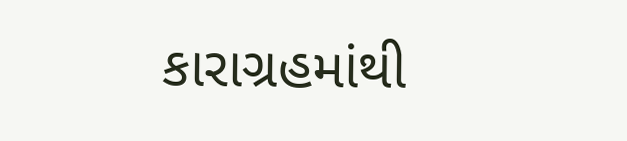કારાગ્રહમાંથી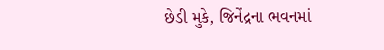છેડી મુકે, જિનેંદ્રના ભવનમાં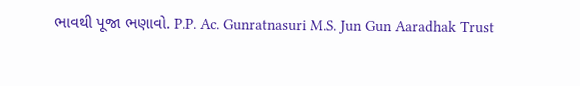ભાવથી પૂજા ભણાવો. P.P. Ac. Gunratnasuri M.S. Jun Gun Aaradhak Trust